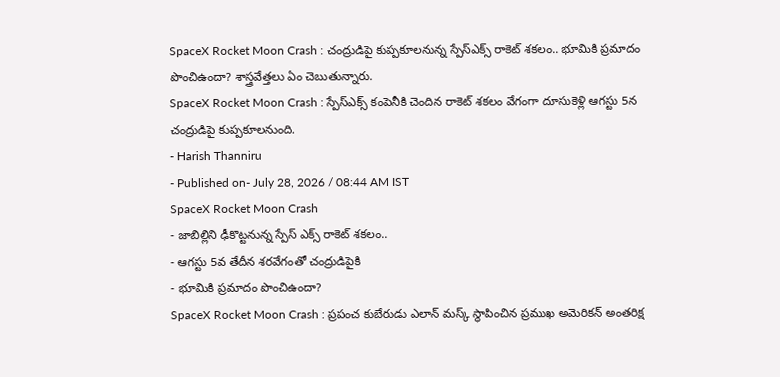SpaceX Rocket Moon Crash : చంద్రుడిపై కుప్పకూలనున్న స్పేస్ఎక్స్ రాకెట్ శకలం.. భూమికి ప్రమాదం పొంచిఉందా? శాస్త్రవేత్తలు ఏం చెబుతున్నారు.
SpaceX Rocket Moon Crash : స్పేస్ఎక్స్ కంపెనీకి చెందిన రాకెట్ శకలం వేగంగా దూసుకెళ్లి ఆగస్టు 5న చంద్రుడిపై కుప్పకూలనుంది.
- Harish Thanniru
- Published on- July 28, 2026 / 08:44 AM IST
SpaceX Rocket Moon Crash
- జాబిల్లిని ఢీకొట్టనున్న స్పేస్ ఎక్స్ రాకెట్ శకలం..
- ఆగస్టు 5వ తేదీన శరవేగంతో చంద్రుడిపైకి
- భూమికి ప్రమాదం పొంచిఉందా?
SpaceX Rocket Moon Crash : ప్రపంచ కుబేరుడు ఎలాన్ మస్క్ స్థాపించిన ప్రముఖ అమెరికన్ అంతరిక్ష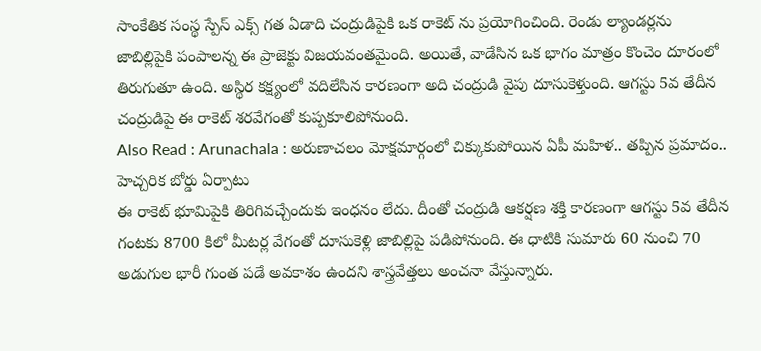సాంకేతిక సంస్థ స్పేస్ ఎక్స్ గత ఏడాది చంద్రుడిపైకి ఒక రాకెట్ ను ప్రయోగించింది. రెండు ల్యాండర్లను జాబిల్లిపైకి పంపాలన్న ఈ ప్రాజెక్టు విజయవంతమైంది. అయితే, వాడేసిన ఒక భాగం మాత్రం కొంచెం దూరంలో తిరుగుతూ ఉంది. అస్థిర కక్ష్యంలో వదిలేసిన కారణంగా అది చంద్రుడి వైపు దూసుకెళ్తుంది. ఆగస్టు 5వ తేదీన చంద్రుడిపై ఈ రాకెట్ శరవేగంతో కుప్పకూలిపోనుంది.
Also Read : Arunachala : అరుణాచలం మోక్షమార్గంలో చిక్కుకుపోయిన ఏపీ మహిళ.. తప్పిన ప్రమాదం.. హెచ్చరిక బోర్డు ఏర్పాటు
ఈ రాకెట్ భూమిపైకి తిరిగివచ్చేందుకు ఇంధనం లేదు. దీంతో చంద్రుడి ఆకర్షణ శక్తి కారణంగా ఆగస్టు 5వ తేదీన గంటకు 8700 కిలో మీటర్ల వేగంతో దూసుకెళ్లి జాబిల్లిపై పడిపోనుంది. ఈ ధాటికి సుమారు 60 నుంచి 70 అడుగుల భారీ గుంత పడే అవకాశం ఉందని శాస్త్రవేత్తలు అంచనా వేస్తున్నారు.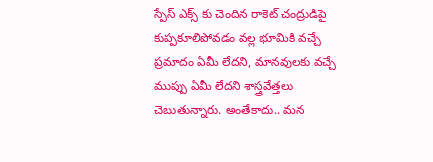స్పేస్ ఎక్స్ కు చెందిన రాకెట్ చంద్రుడిపై కుప్పకూలిపోవడం వల్ల భూమికి వచ్చే ప్రమాదం ఏమీ లేదని, మానవులకు వచ్చే ముప్పు ఏమీ లేదని శాస్త్రవేత్తలు చెబుతున్నారు. అంతేకాదు.. మన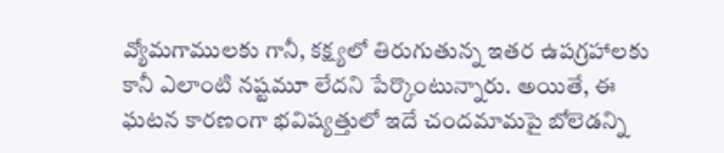వ్యోమగాములకు గానీ, కక్ష్యలో తిరుగుతున్న ఇతర ఉపగ్రహాలకు కానీ ఎలాంటి నష్టమూ లేదని పేర్కొంటున్నారు. అయితే, ఈ ఘటన కారణంగా భవిష్యత్తులో ఇదే చందమామపై బోలెడన్ని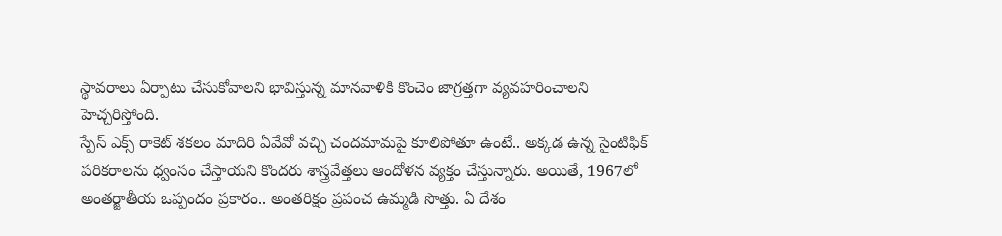స్థావరాలు ఏర్పాటు చేసుకోవాలని భావిస్తున్న మానవాళికి కొంచెం జాగ్రత్తగా వ్యవహరించాలని హెచ్చరిస్తోంది.
స్పేస్ ఎక్స్ రాకెట్ శకలం మాదిరి ఏవేవో వచ్చి చందమామపై కూలిపోతూ ఉంటే.. అక్కడ ఉన్న సైంటిఫిక్ పరికరాలను ధ్వంసం చేస్తాయని కొందరు శాస్త్రవేత్తలు ఆందోళన వ్యక్తం చేస్తున్నారు. అయితే, 1967లో అంతర్జాతీయ ఒప్పందం ప్రకారం.. అంతరిక్షం ప్రపంచ ఉమ్మడి సొత్తు. ఏ దేశం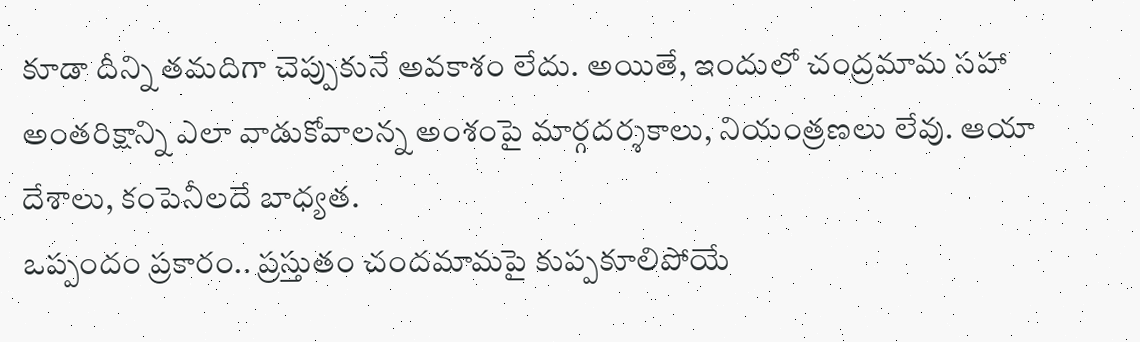కూడా దీన్ని తమదిగా చెప్పుకునే అవకాశం లేదు. అయితే, ఇందులో చంద్రమామ సహా అంతరిక్షాన్ని ఎలా వాడుకోవాలన్న అంశంపై మార్గదర్శకాలు, నియంత్రణలు లేవు. ఆయా దేశాలు, కంపెనీలదే బాధ్యత.
ఒప్పందం ప్రకారం.. ప్రస్తుతం చందమామపై కుప్పకూలిపోయే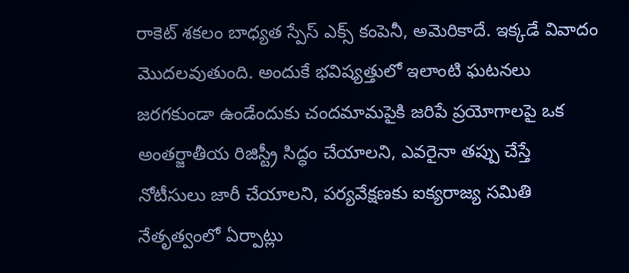రాకెట్ శకలం బాధ్యత స్పేస్ ఎక్స్ కంపెనీ, అమెరికాదే. ఇక్కడే వివాదం మొదలవుతుంది. అందుకే భవిష్యత్తులో ఇలాంటి ఘటనలు జరగకుండా ఉండేందుకు చందమామపైకి జరిపే ప్రయోగాలపై ఒక అంతర్జాతీయ రిజిస్ట్రీ సిద్ధం చేయాలని, ఎవరైనా తప్పు చేస్తే నోటీసులు జారీ చేయాలని, పర్యవేక్షణకు ఐక్యరాజ్య సమితి నేతృత్వంలో ఏర్పాట్లు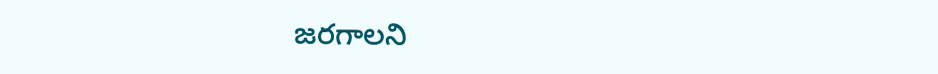జరగాలని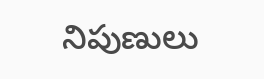నిపుణులు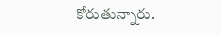కోరుతున్నారు.